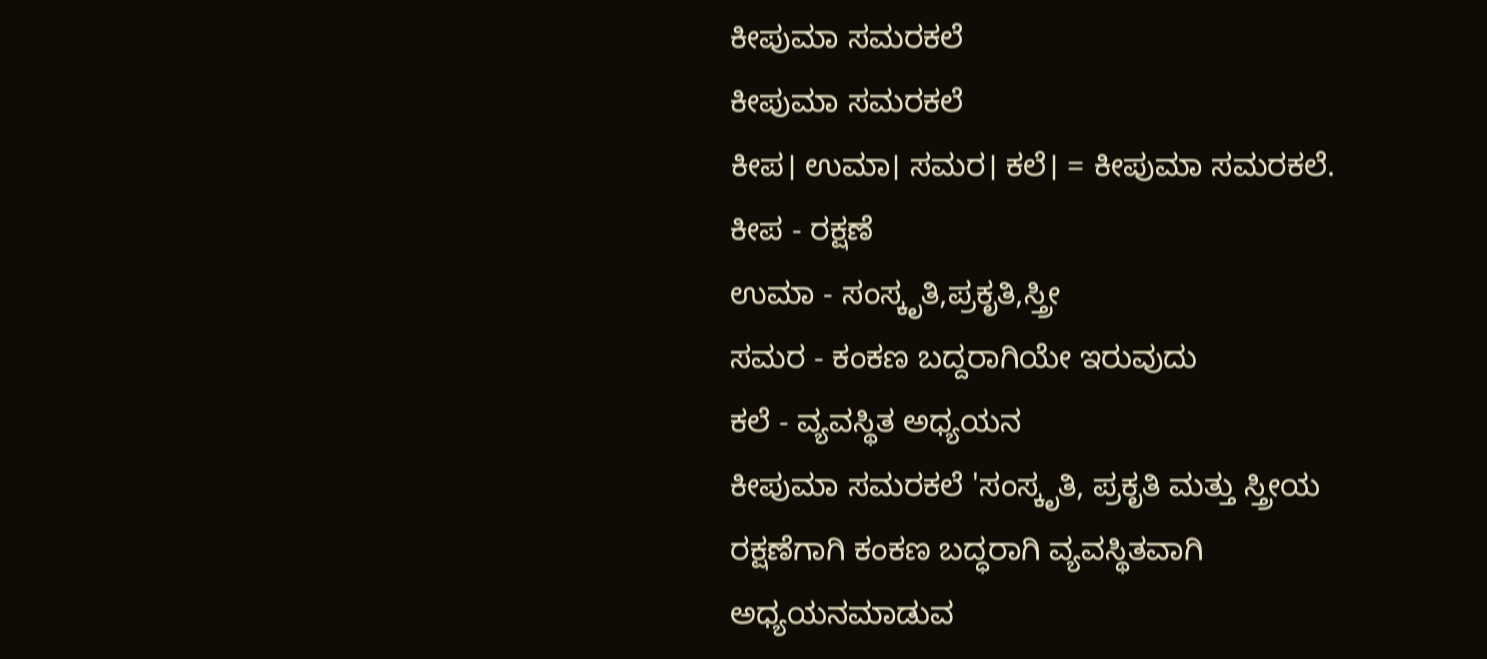ಕೀಪುಮಾ ಸಮರಕಲೆ
ಕೀಪುಮಾ ಸಮರಕಲೆ
ಕೀಪ। ಉಮಾ। ಸಮರ। ಕಲೆ। = ಕೀಪುಮಾ ಸಮರಕಲೆ.
ಕೀಪ - ರಕ್ಷಣೆ
ಉಮಾ - ಸಂಸ್ಕೃತಿ,ಪ್ರಕೃತಿ,ಸ್ತ್ರೀ
ಸಮರ - ಕಂಕಣ ಬದ್ದರಾಗಿಯೇ ಇರುವುದು
ಕಲೆ - ವ್ಯವಸ್ಥಿತ ಅಧ್ಯಯನ
ಕೀಪುಮಾ ಸಮರಕಲೆ 'ಸಂಸ್ಕೃತಿ, ಪ್ರಕೃತಿ ಮತ್ತು ಸ್ತ್ರೀಯ ರಕ್ಷಣೆಗಾಗಿ ಕಂಕಣ ಬದ್ಧರಾಗಿ ವ್ಯವಸ್ಥಿತವಾಗಿ ಅಧ್ಯಯನಮಾಡುವ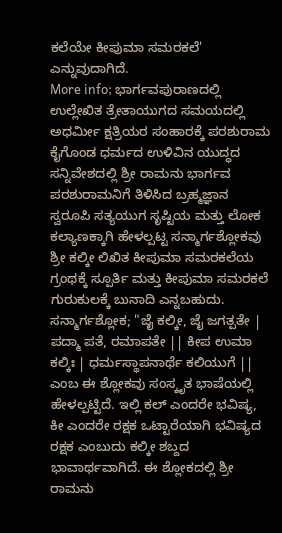ಕಲೆಯೇ ಕೀಪುಮಾ ಸಮರಕಲೆ' ಎನ್ನುವುದಾಗಿದೆ.
More info; ಭಾರ್ಗವಪುರಾಣದಲ್ಲಿ ಉಲ್ಲೇಖಿತ ತ್ರೇತಾಯುಗದ ಸಮಯದಲ್ಲಿ ಅಧರ್ಮೀ ಕ್ಷತ್ರಿಯರ ಸಂಹಾರಕ್ಕೆ ಪರಶುರಾಮ ಕೈಗೊಂಡ ಧರ್ಮದ ಉಳಿವಿನ ಯುದ್ಧದ ಸನ್ನಿವೇಶದಲ್ಲಿ ಶ್ರೀ ರಾಮನು ಭಾರ್ಗವ ಪರಶುರಾಮನಿಗೆ ತಿಳಿಸಿದ ಬ್ರಹ್ಮಜ್ಞಾನ ಸ್ವರೂಪಿ ಸತ್ಯಯುಗ ಸೃಷ್ಟಿಯ ಮತ್ತು ಲೋಕ ಕಲ್ಯಾಣಕ್ಕಾಗಿ ಹೇಳಲ್ಪಟ್ಟ ಸನ್ಮಾರ್ಗಶ್ಲೋಕವು ಶ್ರೀ ಕಲ್ಕೀ ಲಿಖಿತ ಕೀಪುಮಾ ಸಮರಕಲೆಯ ಗ್ರಂಥಕ್ಕೆ ಸ್ಪೂರ್ತಿ ಮತ್ತು ಕೀಪುಮಾ ಸಮರಕಲೆ ಗುರುಕುಲಕ್ಕೆ ಬುನಾದಿ ಎನ್ನಬಹುದು.
ಸನ್ಮಾರ್ಗಶ್ಲೋಕ; "ಜೈ ಕಲ್ಕೀ, ಜೈ ಜಗತ್ಪತೇ | ಪದ್ಮಾ ಪತೆ, ರಮಾಪತೇ || ಕೀಪ ಉಮಾ ಕಲ್ಕಿಃ | ಧರ್ಮಸ್ಥಾಪನಾರ್ಥೆ ಕಲಿಯುಗೆ ||
ಎಂಬ ಈ ಶ್ಲೋಕವು ಸಂಸ್ಕೃತ ಭಾಷೆಯಲ್ಲಿ ಹೇಳಲ್ಪಟ್ಟಿದೆ. ಇಲ್ಲಿ ಕಲ್ ಎಂದರೇ ಭವಿಷ್ಯ, ಕೀ ಎಂದರೇ ರಕ್ಷಕ ಒಟ್ಟಾರೆಯಾಗಿ ಭವಿಷ್ಯದ ರಕ್ಷಕ ಎಂಬುದು ಕಲ್ಕೀ ಶಬ್ದದ ಭಾವಾರ್ಥವಾಗಿದೆ. ಈ ಶ್ಲೋಕದಲ್ಲಿ ಶ್ರೀ ರಾಮನು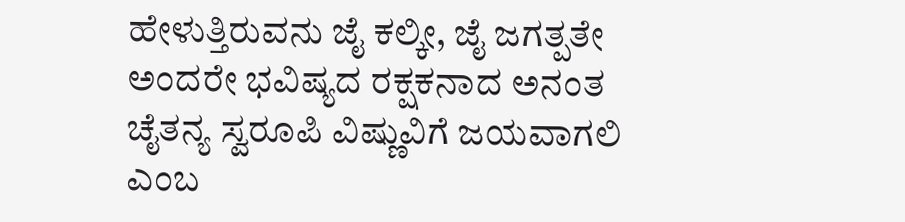ಹೇಳುತ್ತಿರುವನು ಜೈ ಕಲ್ಕೀ, ಜೈ ಜಗತ್ಪತೇ ಅಂದರೇ ಭವಿಷ್ಯದ ರಕ್ಷಕನಾದ ಅನಂತ ಚೈತನ್ಯ ಸ್ವರೂಪಿ ವಿಷ್ಣುವಿಗೆ ಜಯವಾಗಲಿ ಎಂಬ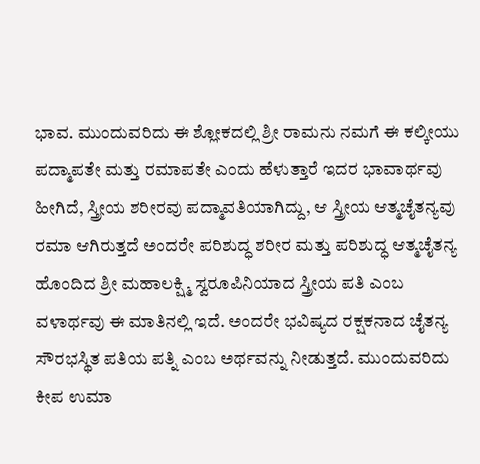ಭಾವ. ಮುಂದುವರಿದು ಈ ಶ್ಲೋಕದಲ್ಲಿ ಶ್ರೀ ರಾಮನು ನಮಗೆ ಈ ಕಲ್ಕೀಯು ಪದ್ಮಾಪತೇ ಮತ್ತು ರಮಾಪತೇ ಎಂದು ಹೆಳುತ್ತಾರೆ ಇದರ ಭಾವಾರ್ಥವು ಹೀಗಿದೆ, ಸ್ತ್ರೀಯ ಶರೀರವು ಪದ್ಮಾವತಿಯಾಗಿದ್ದು, ಆ ಸ್ತ್ರೀಯ ಆತ್ಮಚೈತನ್ಯವು ರಮಾ ಆಗಿರುತ್ತದೆ ಅಂದರೇ ಪರಿಶುದ್ಧ ಶರೀರ ಮತ್ತು ಪರಿಶುದ್ಧ ಆತ್ಮಚೈತನ್ಯ ಹೊಂದಿದ ಶ್ರೀ ಮಹಾಲಕ್ಷ್ಮಿ ಸ್ವರೂಪಿನಿಯಾದ ಸ್ತ್ರೀಯ ಪತಿ ಎಂಬ ವಳಾರ್ಥವು ಈ ಮಾತಿನಲ್ಲಿ ಇದೆ. ಅಂದರೇ ಭವಿಷ್ಯದ ರಕ್ಷಕನಾದ ಚೈತನ್ಯ ಸೌರಭಸ್ಥಿತ ಪತಿಯ ಪತ್ನಿ ಎಂಬ ಅರ್ಥವನ್ನು ನೀಡುತ್ತದೆ. ಮುಂದುವರಿದು ಕೀಪ ಉಮಾ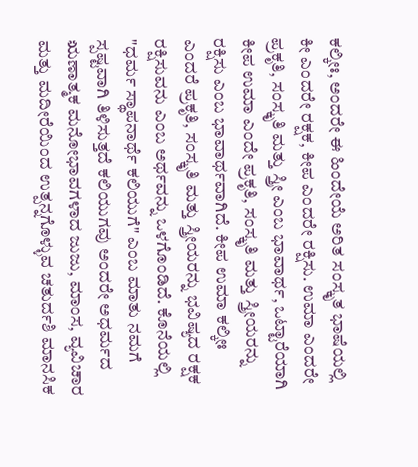ಕಲ್ಕೀಃ, ಅಂದರೇ ಈ ಹಿಂದೇಯೆ ಅರಿತ ಸಂಸ್ಕೃತ ಭಾಷೆಯಲ್ಲಿ ಕೀ ಎಂದರೇ ರಕ್ಷಕ, ಕೀಪ ಎಂದರೇ ರಕ್ಷಿಸು. ಉಮಾ ಎಂದರೇ ಪ್ರಕೃತಿ, ಸಂಸ್ಕೃತಿ ಮತ್ತು ಸ್ತ್ರೀ ಎಂಬ ಭಾವಾರ್ಥ, ಒಟ್ಟಾರೆಯಾಗಿ ಕೀಪ ಉಮಾ ಎಂದೇ ಪ್ರಕೃತಿ, ಸಂಸ್ಕೃತಿ ಮತ್ತು ಸ್ತ್ರೀಯರನ್ನು ರಕ್ಷಿಸು ಎಂಬ ಭಾವಾರ್ಥವಾಗಿದೆ. ಕೀಪ ಉಮಾ ಕಲ್ಕೀಃ ಎಂದರೆ ಪ್ರಕೃತಿ, ಸಂಸ್ಕೃತಿ ಮತ್ತು ಸ್ತ್ರೀಯರನ್ನು ಭವಿಷ್ಯದ ರಕ್ಷಕ ರಕ್ಷಿಸುವನು ಎಂಬ ಅರ್ಥವನ್ನು ಒಳಗೊಂಡಿದೆ. ಕೊನೆಯಲ್ಲಿ "ಧರ್ಮ ಸ್ಥಾಪನಾರ್ಥೆ ಕಲಿಯುಗೆ" ಎಂಬ ಮಾತು ನಮಗೆ ಸ್ಪಷ್ಟವಾಗಿ ತಿಳಿಸುತ್ತದೆ ಕಲಿಯುಗವು ಅಂದರೇ ಅಧರ್ಮದ ಋಣಾತ್ಮಕ ಮನೋಭಾವಗಳಾದ ಜುಜು, ಮಾಂಸ, ವ್ಯವಿಚಾರ ಮತ್ತು ಮದೀರೆಯಿಂದ ಉತ್ಪನ್ನಗೊಳ್ಳುವ ಚತುರ್ದಶಿ ಮಾನಸಿಕ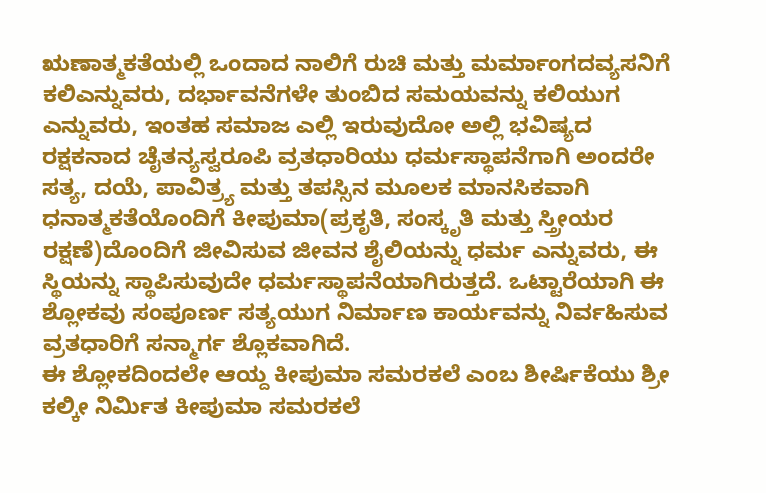ಋಣಾತ್ಮಕತೆಯಲ್ಲಿ ಒಂದಾದ ನಾಲಿಗೆ ರುಚಿ ಮತ್ತು ಮರ್ಮಾಂಗದವ್ಯಸನಿಗೆ ಕಲಿಎನ್ನುವರು, ದರ್ಭಾವನೆಗಳೇ ತುಂಬಿದ ಸಮಯವನ್ನು ಕಲಿಯುಗ ಎನ್ನುವರು, ಇಂತಹ ಸಮಾಜ ಎಲ್ಲಿ ಇರುವುದೋ ಅಲ್ಲಿ ಭವಿಷ್ಯದ ರಕ್ಷಕನಾದ ಚೈತನ್ಯಸ್ವರೂಪಿ ವ್ರತಧಾರಿಯು ಧರ್ಮಸ್ಥಾಪನೆಗಾಗಿ ಅಂದರೇ ಸತ್ಯ, ದಯೆ, ಪಾವಿತ್ರ್ಯ ಮತ್ತು ತಪಸ್ಸಿನ ಮೂಲಕ ಮಾನಸಿಕವಾಗಿ ಧನಾತ್ಮಕತೆಯೊಂದಿಗೆ ಕೀಪುಮಾ(ಪ್ರಕೃತಿ, ಸಂಸ್ಕೃತಿ ಮತ್ತು ಸ್ತ್ರೀಯರ ರಕ್ಷಣೆ)ದೊಂದಿಗೆ ಜೀವಿಸುವ ಜೀವನ ಶೈಲಿಯನ್ನು ಧರ್ಮ ಎನ್ನುವರು, ಈ ಸ್ಥಿಯನ್ನು ಸ್ಥಾಪಿಸುವುದೇ ಧರ್ಮಸ್ಥಾಪನೆಯಾಗಿರುತ್ತದೆ. ಒಟ್ಟಾರೆಯಾಗಿ ಈ ಶ್ಲೋಕವು ಸಂಪೂರ್ಣ ಸತ್ಯಯುಗ ನಿರ್ಮಾಣ ಕಾರ್ಯವನ್ನು ನಿರ್ವಹಿಸುವ ವ್ರತಧಾರಿಗೆ ಸನ್ಮಾರ್ಗ ಶ್ಲೊಕವಾಗಿದೆ.
ಈ ಶ್ಲೋಕದಿಂದಲೇ ಆಯ್ದ ಕೀಪುಮಾ ಸಮರಕಲೆ ಎಂಬ ಶೀರ್ಷಿಕೆಯು ಶ್ರೀ ಕಲ್ಕೀ ನಿರ್ಮಿತ ಕೀಪುಮಾ ಸಮರಕಲೆ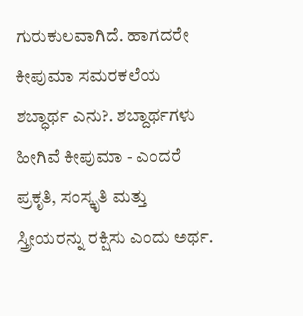ಗುರುಕುಲವಾಗಿದೆ. ಹಾಗದರೇ ಕೀಪುಮಾ ಸಮರಕಲೆಯ ಶಬ್ಧಾರ್ಥ ಎನು?. ಶಬ್ದಾರ್ಥಗಳು ಹೀಗಿವೆ ಕೀಪುಮಾ - ಎಂದರೆ ಪ್ರಕೃತಿ, ಸಂಸ್ಕೃತಿ ಮತ್ತು ಸ್ತ್ರೀಯರನ್ನು ರಕ್ಷಿಸು ಎಂದು ಅರ್ಥ.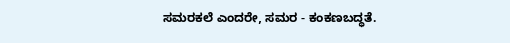ಸಮರಕಲೆ ಎಂದರೇ, ಸಮರ - ಕಂಕಣಬದ್ಧತೆ.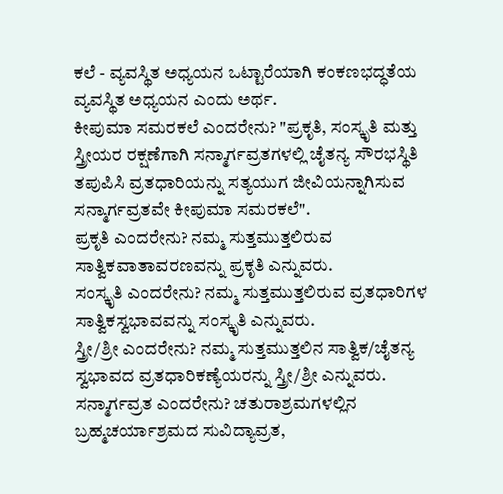ಕಲೆ - ವ್ಯವಸ್ಥಿತ ಅಧ್ಯಯನ ಒಟ್ಟಾರೆಯಾಗಿ ಕಂಕಣಭದ್ಧತೆಯ ವ್ಯವಸ್ಥಿತ ಅಧ್ಯಯನ ಎಂದು ಅರ್ಥ.
ಕೀಪುಮಾ ಸಮರಕಲೆ ಎಂದರೇನು? "ಪ್ರಕೃತಿ, ಸಂಸ್ಕೃತಿ ಮತ್ತು ಸ್ತ್ರೀಯರ ರಕ್ಷಣೆಗಾಗಿ ಸನ್ಮಾರ್ಗವ್ರತಗಳಲ್ಲಿ ಚೈತನ್ಯ ಸೌರಭಸ್ಥಿತಿ ತಪುಪಿಸಿ ವ್ರತಧಾರಿಯನ್ನು ಸತ್ಯಯುಗ ಜೀವಿಯನ್ನಾಗಿಸುವ ಸನ್ಮಾರ್ಗವ್ರತವೇ ಕೀಪುಮಾ ಸಮರಕಲೆ".
ಪ್ರಕೃತಿ ಎಂದರೇನು? ನಮ್ಮ ಸುತ್ತಮುತ್ತಲಿರುವ ಸಾತ್ವಿಕವಾತಾವರಣವನ್ನು ಪ್ರಕೃತಿ ಎನ್ನುವರು.
ಸಂಸ್ಕೃತಿ ಎಂದರೇನು? ನಮ್ಮ ಸುತ್ತಮುತ್ತಲಿರುವ ವ್ರತಧಾರಿಗಳ ಸಾತ್ವಿಕಸ್ವಭಾವವನ್ನು ಸಂಸ್ಕೃತಿ ಎನ್ನುವರು.
ಸ್ತ್ರೀ/ಶ್ರೀ ಎಂದರೇನು? ನಮ್ಮ ಸುತ್ತಮುತ್ತಲಿನ ಸಾತ್ವಿಕ/ಚೈತನ್ಯ ಸ್ವಭಾವದ ವ್ರತಧಾರಿಕಣ್ಯೆಯರನ್ನು ಸ್ತ್ರೀ/ಶ್ರೀ ಎನ್ನುವರು.
ಸನ್ಮಾರ್ಗವ್ರತ ಎಂದರೇನು? ಚತುರಾಶ್ರಮಗಳಲ್ಲಿನ ಬ್ರಹ್ಮಚರ್ಯಾಶ್ರಮದ ಸುವಿದ್ಯಾವ್ರತ,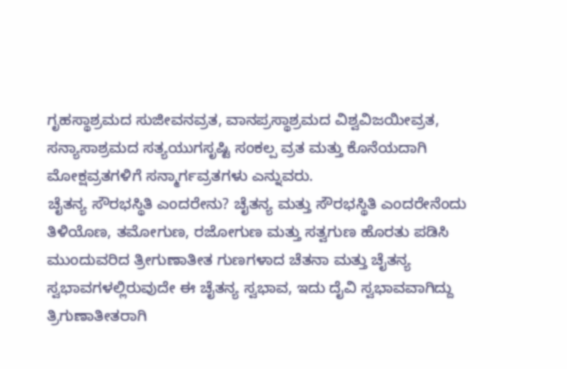ಗೃಹಸ್ಥಾಶ್ರಮದ ಸುಜೀವನವ್ರತ, ವಾನಪ್ರಸ್ಥಾಶ್ರಮದ ವಿಶ್ವವಿಜಯೀವ್ರತ, ಸನ್ಯಾಸಾಶ್ರಮದ ಸತ್ಯಯುಗಸೃಷ್ಟಿ ಸಂಕಲ್ಪ ವ್ರತ ಮತ್ತು ಕೊನೆಯದಾಗಿ ಮೋಕ್ಷವ್ರತಗಳಿಗೆ ಸನ್ಮಾರ್ಗವ್ರತಗಳು ಎನ್ನುವರು.
ಚೈತನ್ಯ ಸೌರಭಸ್ಥಿತಿ ಎಂದರೇನು? ಚೈತನ್ಯ ಮತ್ತು ಸೌರಭಸ್ಥಿತಿ ಎಂದರೇನೆಂದು ತಿಳಿಯೊಣ, ತಮೋಗುಣ, ರಜೋಗುಣ ಮತ್ತು ಸತ್ವಗುಣ ಹೊರತು ಪಡಿಸಿ ಮುಂದುವರಿದ ತ್ರೀಗುಣಾತೀತ ಗುಣಗಳಾದ ಚೆತನಾ ಮತ್ತು ಚೈತನ್ಯ ಸ್ವಭಾವಗಳಲ್ಲಿರುವುದೇ ಈ ಚೈತನ್ಯ ಸ್ವಭಾವ, ಇದು ದೈವಿ ಸ್ವಭಾವವಾಗಿದ್ದು ತ್ರಿಗುಣಾತೀತರಾಗಿ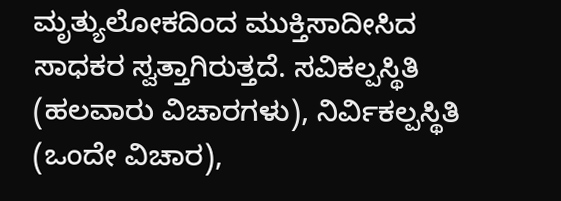ಮೃತ್ಯುಲೋಕದಿಂದ ಮುಕ್ತಿಸಾದೀಸಿದ ಸಾಧಕರ ಸ್ವತ್ತಾಗಿರುತ್ತದೆ. ಸವಿಕಲ್ಪಸ್ಥಿತಿ (ಹಲವಾರು ವಿಚಾರಗಳು), ನಿರ್ವಿಕಲ್ಪಸ್ಥಿತಿ (ಒಂದೇ ವಿಚಾರ),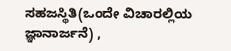ಸಹಜಸ್ಥಿತಿ(ಒಂದೇ ವಿಚಾರಲ್ಲಿಯ ಜ್ಞಾನಾರ್ಜನೆ) ,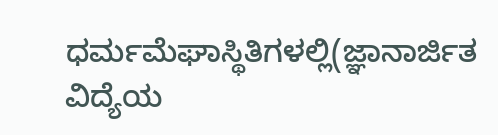ಧರ್ಮಮೆಘಾಸ್ಥಿತಿಗಳಲ್ಲಿ(ಜ್ಞಾನಾರ್ಜಿತ ವಿದ್ಯೆಯ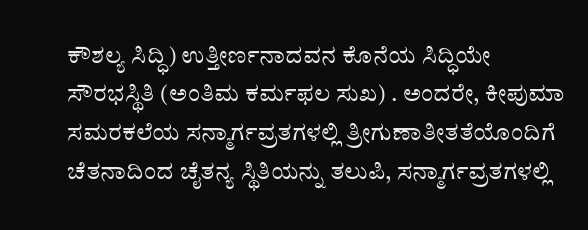ಕೌಶಲ್ಯ ಸಿದ್ಧಿ) ಉತ್ತೀರ್ಣನಾದವನ ಕೊನೆಯ ಸಿದ್ಧಿಯೇ ಸೌರಭಸ್ಥಿತಿ (ಅಂತಿಮ ಕರ್ಮಫಲ ಸುಖ) . ಅಂದರೇ, ಕೀಪುಮಾ ಸಮರಕಲೆಯ ಸನ್ಮಾರ್ಗವ್ರತಗಳಲ್ಲಿ ತ್ರೀಗುಣಾತೀತತೆಯೊಂದಿಗೆ ಚೆತನಾದಿಂದ ಚೈತನ್ಯ ಸ್ಥಿತಿಯನ್ನು ತಲುಪಿ, ಸನ್ಮಾರ್ಗವ್ರತಗಳಲ್ಲಿ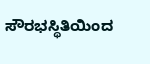ಸೌರಭಸ್ಥಿತಿಯಿಂದ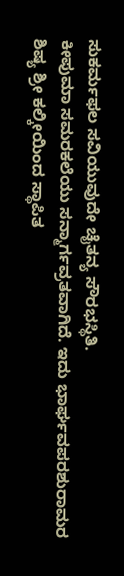ಸುಕರ್ಮಫಲ ಸವಿಯುವುದೇ ಚೈತನ್ಯ ಸೌರಭಸ್ಥಿತಿ.
ಕೀಪುಮಾ ಸಮರಕಲೆಯು ಸನ್ಮಾರ್ಗವ್ರತವಾಗಿದೆ. ಇದು ಭಾರ್ಘವಪರಶುರಾಮರ ಶಿಷ್ಯ ಶ್ರೀ ಕಲ್ಕೀಯಿಂದ ಸ್ಥಾಪಿತ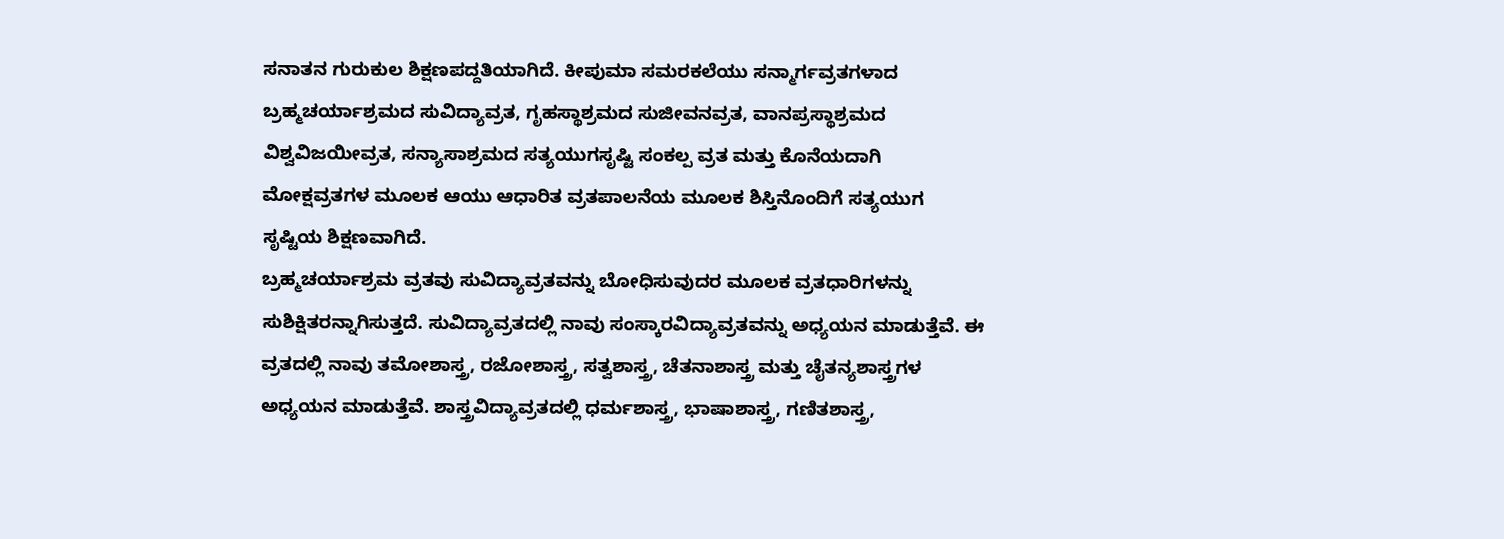ಸನಾತನ ಗುರುಕುಲ ಶಿಕ್ಷಣಪದ್ದತಿಯಾಗಿದೆ. ಕೀಪುಮಾ ಸಮರಕಲೆಯು ಸನ್ಮಾರ್ಗವ್ರತಗಳಾದ ಬ್ರಹ್ಮಚರ್ಯಾಶ್ರಮದ ಸುವಿದ್ಯಾವ್ರತ, ಗೃಹಸ್ಥಾಶ್ರಮದ ಸುಜೀವನವ್ರತ, ವಾನಪ್ರಸ್ಥಾಶ್ರಮದ ವಿಶ್ವವಿಜಯೀವ್ರತ, ಸನ್ಯಾಸಾಶ್ರಮದ ಸತ್ಯಯುಗಸೃಷ್ಟಿ ಸಂಕಲ್ಪ ವ್ರತ ಮತ್ತು ಕೊನೆಯದಾಗಿ ಮೋಕ್ಷವ್ರತಗಳ ಮೂಲಕ ಆಯು ಆಧಾರಿತ ವ್ರತಪಾಲನೆಯ ಮೂಲಕ ಶಿಸ್ತಿನೊಂದಿಗೆ ಸತ್ಯಯುಗ ಸೃಷ್ಟಿಯ ಶಿಕ್ಷಣವಾಗಿದೆ.
ಬ್ರಹ್ಮಚರ್ಯಾಶ್ರಮ ವ್ರತವು ಸುವಿದ್ಯಾವ್ರತವನ್ನು ಬೋಧಿಸುವುದರ ಮೂಲಕ ವ್ರತಧಾರಿಗಳನ್ನು ಸುಶಿಕ್ಷಿತರನ್ನಾಗಿಸುತ್ತದೆ. ಸುವಿದ್ಯಾವ್ರತದಲ್ಲಿ ನಾವು ಸಂಸ್ಕಾರವಿದ್ಯಾವ್ರತವನ್ನು ಅಧ್ಯಯನ ಮಾಡುತ್ತೆವೆ. ಈ ವ್ರತದಲ್ಲಿ ನಾವು ತಮೋಶಾಸ್ತ್ರ, ರಜೋಶಾಸ್ತ್ರ, ಸತ್ವಶಾಸ್ತ್ರ, ಚೆತನಾಶಾಸ್ತ್ರ ಮತ್ತು ಚೈತನ್ಯಶಾಸ್ತ್ರಗಳ ಅಧ್ಯಯನ ಮಾಡುತ್ತೆವೆ. ಶಾಸ್ತ್ರವಿದ್ಯಾವ್ರತದಲ್ಲಿ ಧರ್ಮಶಾಸ್ತ್ರ, ಭಾಷಾಶಾಸ್ತ್ರ, ಗಣಿತಶಾಸ್ತ್ರ,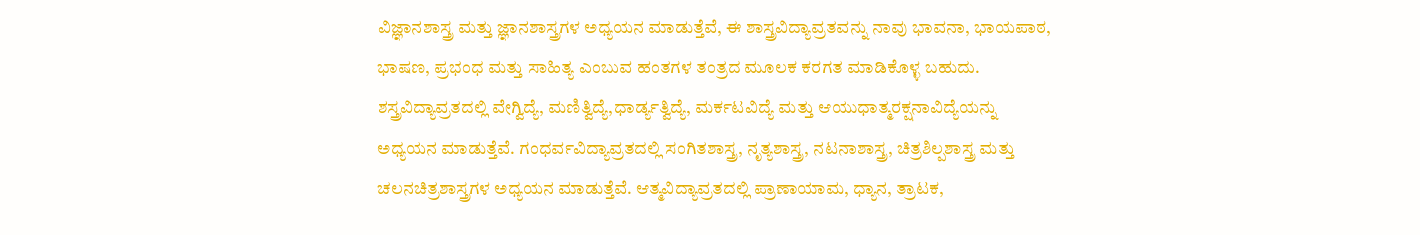ವಿಜ್ಞಾನಶಾಸ್ತ್ರ ಮತ್ತು ಜ್ಞಾನಶಾಸ್ತ್ರಗಳ ಅಧ್ಯಯನ ಮಾಡುತ್ತೆವೆ, ಈ ಶಾಸ್ತ್ರವಿದ್ಯಾವ್ರತವನ್ನು ನಾವು ಭಾವನಾ, ಭಾಯಪಾಠ, ಭಾಷಣ, ಪ್ರಭಂಧ ಮತ್ತು ಸಾಹಿತ್ಯ ಎಂಬುವ ಹಂತಗಳ ತಂತ್ರದ ಮೂಲಕ ಕರಗತ ಮಾಡಿಕೊಳ್ಳ ಬಹುದು. ಶಸ್ತ್ರವಿದ್ಯಾವ್ರತದಲ್ಲಿ ವೇಗ್ವಿದ್ಯೆ, ಮಣಿತ್ವಿದ್ಯೆ,ಧಾರ್ಡ್ಯತ್ವಿದ್ಯೆ, ಮರ್ಕಟವಿದ್ಯೆ ಮತ್ತು ಆಯುಧಾತ್ಮರಕ್ಷನಾವಿದ್ಯೆಯನ್ನು ಅಧ್ಯಯನ ಮಾಡುತ್ತೆವೆ. ಗಂಧರ್ವವಿದ್ಯಾವ್ರತದಲ್ಲಿ ಸಂಗಿತಶಾಸ್ತ್ರ, ನೃತ್ಯಶಾಸ್ತ್ರ, ನಟನಾಶಾಸ್ತ್ರ, ಚಿತ್ರಶಿಲ್ಪಶಾಸ್ತ್ರ ಮತ್ತು ಚಲನಚಿತ್ರಶಾಸ್ತ್ರಗಳ ಅಧ್ಯಯನ ಮಾಡುತ್ತೆವೆ. ಆತ್ಮವಿದ್ಯಾವ್ರತದಲ್ಲಿ ಪ್ರಾಣಾಯಾಮ, ಧ್ಯಾನ, ತ್ರಾಟಕ,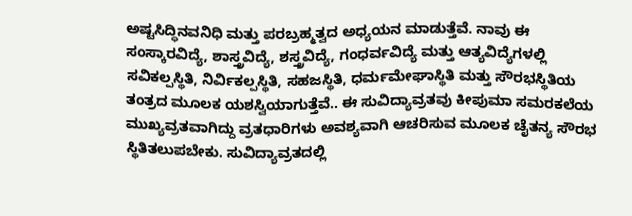ಅಷ್ಟಸಿದ್ಧಿನವನಿಧಿ ಮತ್ತು ಪರಬ್ರಹ್ಮತ್ವದ ಅಧ್ಯಯನ ಮಾಡುತ್ತೆವೆ. ನಾವು ಈ ಸಂಸ್ಕಾರವಿದ್ಯೆ, ಶಾಸ್ತ್ರವಿದ್ಯೆ, ಶಸ್ತ್ರವಿದ್ಯೆ, ಗಂಧರ್ವವಿದ್ಯೆ ಮತ್ತು ಆತ್ಯವಿದ್ಯೆಗಳಲ್ಲಿ ಸವಿಕಲ್ಪಸ್ಥಿತಿ, ನಿರ್ವಿಕಲ್ಪಸ್ಥಿತಿ, ಸಹಜಸ್ಥಿತಿ, ಧರ್ಮಮೇಘಾಸ್ಥಿತಿ ಮತ್ತು ಸೌರಭಸ್ಥಿತಿಯ ತಂತ್ರದ ಮೂಲಕ ಯಶಸ್ವಿಯಾಗುತ್ತೆವೆ.. ಈ ಸುವಿದ್ಯಾವ್ರತವು ಕೀಪುಮಾ ಸಮರಕಲೆಯ ಮುಖ್ಯವ್ರತವಾಗಿದ್ದು ವ್ರತಧಾರಿಗಳು ಅವಶ್ಯವಾಗಿ ಆಚರಿಸುವ ಮೂಲಕ ಚೈತನ್ಯ ಸೌರಭ ಸ್ಥಿತಿತಲುಪಬೇಕು. ಸುವಿದ್ಯಾವ್ರತದಲ್ಲಿ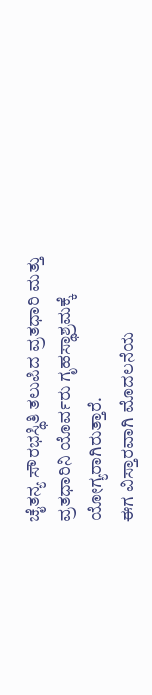ಚೈತನ್ಯ ಸೌರಭಸ್ಥಿತಿ ತಲುಪಿದ ವ್ರತಧಾರಿ ಮತ್ತು ವ್ರತಧಾರಿನಿ ಯೊರ್ವರು ಗೃಹಸ್ಥಾಶ್ರಮಕ್ಕೆ ಯೋಗ್ಯರಾಗಿರುತ್ತಾರೆ.
ಈಗ ವಿಸ್ತಾರವಾಗಿ ಮೊದಲನೆಯ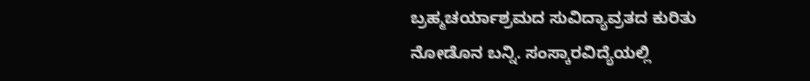ಬ್ರಹ್ಮಚರ್ಯಾಶ್ರಮದ ಸುವಿದ್ಯಾವ್ರತದ ಕುರಿತು ನೋಡೊನ ಬನ್ನಿ. ಸಂಸ್ಕಾರವಿದ್ಯೆಯಲ್ಲಿ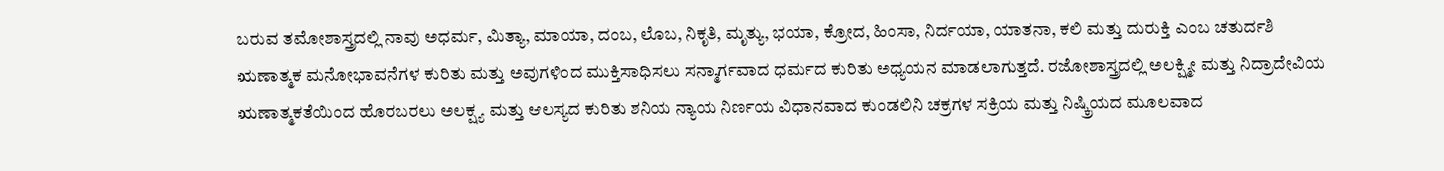ಬರುವ ತಮೋಶಾಸ್ತ್ರದಲ್ಲಿ ನಾವು ಅಧರ್ಮ, ಮಿತ್ಯಾ, ಮಾಯಾ, ದಂಬ, ಲೊಬ, ನಿಕೃತಿ, ಮೃತ್ಯು, ಭಯಾ, ಕ್ರೋದ, ಹಿಂಸಾ, ನಿರ್ದಯಾ, ಯಾತನಾ, ಕಲಿ ಮತ್ತು ದುರುಕ್ತಿ ಎಂಬ ಚತುರ್ದಶಿ ಋಣಾತ್ಮಕ ಮನೋಭಾವನೆಗಳ ಕುರಿತು ಮತ್ತು ಅವುಗಳಿಂದ ಮುಕ್ತಿಸಾಧಿಸಲು ಸನ್ಮಾರ್ಗವಾದ ಧರ್ಮದ ಕುರಿತು ಅಧ್ಯಯನ ಮಾಡಲಾಗುತ್ತದೆ. ರಜೋಶಾಸ್ತ್ರದಲ್ಲಿ ಅಲಕ್ಷ್ಮೀ ಮತ್ತು ನಿದ್ರಾದೇವಿಯ ಋಣಾತ್ಮಕತೆಯಿಂದ ಹೊರಬರಲು ಅಲಕ್ಷ್ಯ ಮತ್ತು ಆಲಸ್ಯದ ಕುರಿತು ಶನಿಯ ನ್ಯಾಯ ನಿರ್ಣಯ ವಿಧಾನವಾದ ಕುಂಡಲಿನಿ ಚಕ್ರಗಳ ಸಕ್ರಿಯ ಮತ್ತು ನಿಷ್ಕ್ರಿಯದ ಮೂಲವಾದ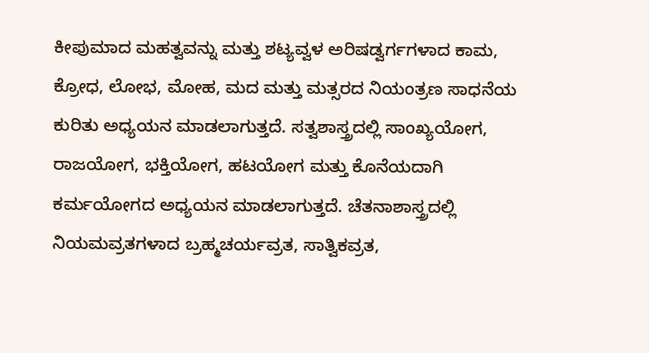ಕೀಪುಮಾದ ಮಹತ್ವವನ್ನು ಮತ್ತು ಶಟ್ಯವ್ವಳ ಅರಿಷಡ್ವರ್ಗಗಳಾದ ಕಾಮ, ಕ್ರೋಧ, ಲೋಭ, ಮೋಹ, ಮದ ಮತ್ತು ಮತ್ಸರದ ನಿಯಂತ್ರಣ ಸಾಧನೆಯ ಕುರಿತು ಅಧ್ಯಯನ ಮಾಡಲಾಗುತ್ತದೆ. ಸತ್ವಶಾಸ್ತ್ರದಲ್ಲಿ ಸಾಂಖ್ಯಯೋಗ, ರಾಜಯೋಗ, ಭಕ್ತಿಯೋಗ, ಹಟಯೋಗ ಮತ್ತು ಕೊನೆಯದಾಗಿ ಕರ್ಮಯೋಗದ ಅಧ್ಯಯನ ಮಾಡಲಾಗುತ್ತದೆ. ಚೆತನಾಶಾಸ್ತ್ರದಲ್ಲಿ ನಿಯಮವ್ರತಗಳಾದ ಬ್ರಹ್ಮಚರ್ಯವ್ರತ, ಸಾತ್ವಿಕವ್ರತ,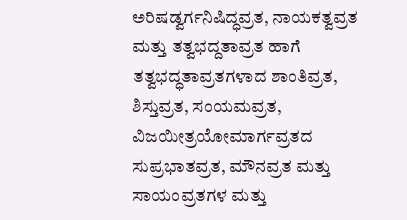ಅರಿಷಡ್ವರ್ಗನಿಷಿದ್ಧವ್ರತ, ನಾಯಕತ್ವವ್ರತ ಮತ್ತು ತತ್ವಭದ್ದತಾವ್ರತ ಹಾಗೆ ತತ್ವಭದ್ಧತಾವ್ರತಗಳಾದ ಶಾಂತಿವ್ರತ, ಶಿಸ್ತುವ್ರತ, ಸಂಯಮವ್ರತ, ವಿಜಯೀತ್ರಯೋಮಾರ್ಗವ್ರತದ ಸುಪ್ರಭಾತವ್ರತ, ಮೌನವ್ರತ ಮತ್ತು ಸಾಯಂವ್ರತಗಳ ಮತ್ತು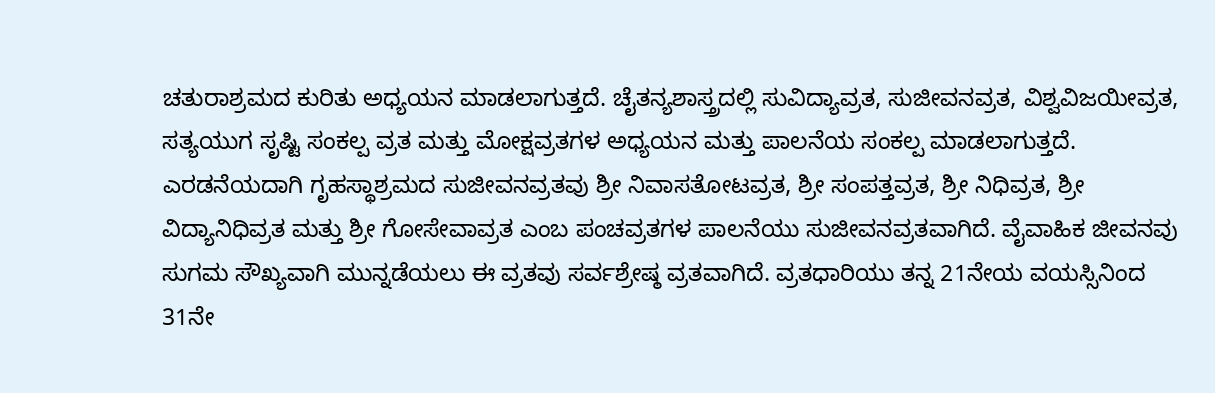ಚತುರಾಶ್ರಮದ ಕುರಿತು ಅಧ್ಯಯನ ಮಾಡಲಾಗುತ್ತದೆ. ಚೈತನ್ಯಶಾಸ್ತ್ರದಲ್ಲಿ ಸುವಿದ್ಯಾವ್ರತ, ಸುಜೀವನವ್ರತ, ವಿಶ್ವವಿಜಯೀವ್ರತ, ಸತ್ಯಯುಗ ಸೃಷ್ಟಿ ಸಂಕಲ್ಪ ವ್ರತ ಮತ್ತು ಮೋಕ್ಷವ್ರತಗಳ ಅಧ್ಯಯನ ಮತ್ತು ಪಾಲನೆಯ ಸಂಕಲ್ಪ ಮಾಡಲಾಗುತ್ತದೆ.
ಎರಡನೆಯದಾಗಿ ಗೃಹಸ್ಥಾಶ್ರಮದ ಸುಜೀವನವ್ರತವು ಶ್ರೀ ನಿವಾಸತೋಟವ್ರತ, ಶ್ರೀ ಸಂಪತ್ತವ್ರತ, ಶ್ರೀ ನಿಧಿವ್ರತ, ಶ್ರೀ ವಿದ್ಯಾನಿಧಿವ್ರತ ಮತ್ತು ಶ್ರೀ ಗೋಸೇವಾವ್ರತ ಎಂಬ ಪಂಚವ್ರತಗಳ ಪಾಲನೆಯು ಸುಜೀವನವ್ರತವಾಗಿದೆ. ವೈವಾಹಿಕ ಜೀವನವು ಸುಗಮ ಸೌಖ್ಯವಾಗಿ ಮುನ್ನಡೆಯಲು ಈ ವ್ರತವು ಸರ್ವಶ್ರೇಷ್ಠ ವ್ರತವಾಗಿದೆ. ವ್ರತಧಾರಿಯು ತನ್ನ 21ನೇಯ ವಯಸ್ಸಿನಿಂದ 31ನೇ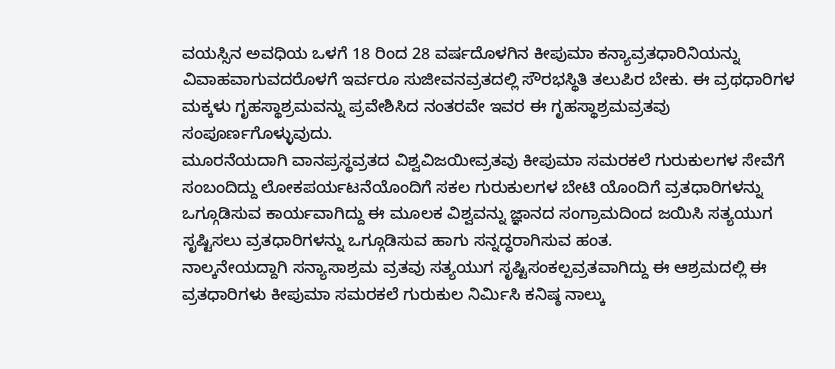ವಯಸ್ಸಿನ ಅವಧಿಯ ಒಳಗೆ 18 ರಿಂದ 28 ವರ್ಷದೊಳಗಿನ ಕೀಪುಮಾ ಕನ್ಯಾವ್ರತಧಾರಿನಿಯನ್ನು ವಿವಾಹವಾಗುವದರೊಳಗೆ ಇರ್ವರೂ ಸುಜೀವನವ್ರತದಲ್ಲಿ ಸೌರಭಸ್ಥಿತಿ ತಲುಪಿರ ಬೇಕು. ಈ ವ್ರಥಧಾರಿಗಳ ಮಕ್ಕಳು ಗೃಹಸ್ಥಾಶ್ರಮವನ್ನು ಪ್ರವೇಶಿಸಿದ ನಂತರವೇ ಇವರ ಈ ಗೃಹಸ್ಥಾಶ್ರಮವ್ರತವು ಸಂಪೂರ್ಣಗೊಳ್ಳುವುದು.
ಮೂರನೆಯದಾಗಿ ವಾನಪ್ರಸ್ಥವ್ರತದ ವಿಶ್ವವಿಜಯೀವ್ರತವು ಕೀಪುಮಾ ಸಮರಕಲೆ ಗುರುಕುಲಗಳ ಸೇವೆಗೆ ಸಂಬಂದಿದ್ದು ಲೋಕಪರ್ಯಟನೆಯೊಂದಿಗೆ ಸಕಲ ಗುರುಕುಲಗಳ ಬೇಟಿ ಯೊಂದಿಗೆ ವ್ರತಧಾರಿಗಳನ್ನು ಒಗ್ಗೂಡಿಸುವ ಕಾರ್ಯವಾಗಿದ್ದು ಈ ಮೂಲಕ ವಿಶ್ವವನ್ನು ಜ್ಞಾನದ ಸಂಗ್ರಾಮದಿಂದ ಜಯಿಸಿ ಸತ್ಯಯುಗ ಸೃಷ್ಟಿಸಲು ವ್ರತಧಾರಿಗಳನ್ನು ಒಗ್ಗೂಡಿಸುವ ಹಾಗು ಸನ್ನದ್ಧರಾಗಿಸುವ ಹಂತ.
ನಾಲ್ಕನೇಯದ್ದಾಗಿ ಸನ್ಯಾಸಾಶ್ರಮ ವ್ರತವು ಸತ್ಯಯುಗ ಸೃಷ್ಟಿಸಂಕಲ್ಪವ್ರತವಾಗಿದ್ದು ಈ ಆಶ್ರಮದಲ್ಲಿ ಈ ವ್ರತಧಾರಿಗಳು ಕೀಪುಮಾ ಸಮರಕಲೆ ಗುರುಕುಲ ನಿರ್ಮಿಸಿ ಕನಿಷ್ಠ ನಾಲ್ಕು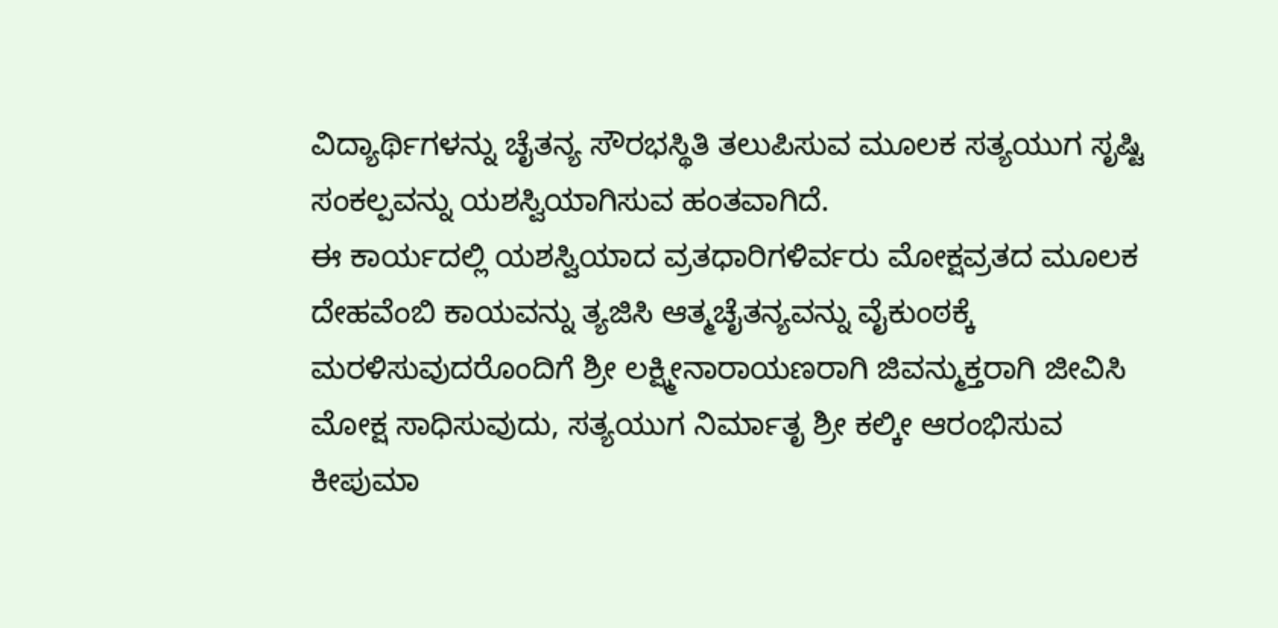ವಿದ್ಯಾರ್ಥಿಗಳನ್ನು ಚೈತನ್ಯ ಸೌರಭಸ್ಥಿತಿ ತಲುಪಿಸುವ ಮೂಲಕ ಸತ್ಯಯುಗ ಸೃಷ್ಟಿ ಸಂಕಲ್ಪವನ್ನು ಯಶಸ್ವಿಯಾಗಿಸುವ ಹಂತವಾಗಿದೆ.
ಈ ಕಾರ್ಯದಲ್ಲಿ ಯಶಸ್ವಿಯಾದ ವ್ರತಧಾರಿಗಳಿರ್ವರು ಮೋಕ್ಷವ್ರತದ ಮೂಲಕ ದೇಹವೆಂಬಿ ಕಾಯವನ್ನು ತ್ಯಜಿಸಿ ಆತ್ಮಚೈತನ್ಯವನ್ನು ವೈಕುಂಠಕ್ಕೆ ಮರಳಿಸುವುದರೊಂದಿಗೆ ಶ್ರೀ ಲಕ್ಷ್ಮೀನಾರಾಯಣರಾಗಿ ಜಿವನ್ಮುಕ್ತರಾಗಿ ಜೀವಿಸಿ ಮೋಕ್ಷ ಸಾಧಿಸುವುದು, ಸತ್ಯಯುಗ ನಿರ್ಮಾತೃ ಶ್ರೀ ಕಲ್ಕೀ ಆರಂಭಿಸುವ ಕೀಪುಮಾ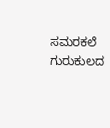ಸಮರಕಲೆ ಗುರುಕುಲದ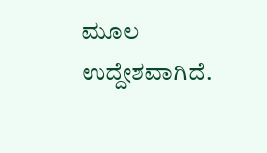ಮೂಲ ಉದ್ದೇಶವಾಗಿದೆ.